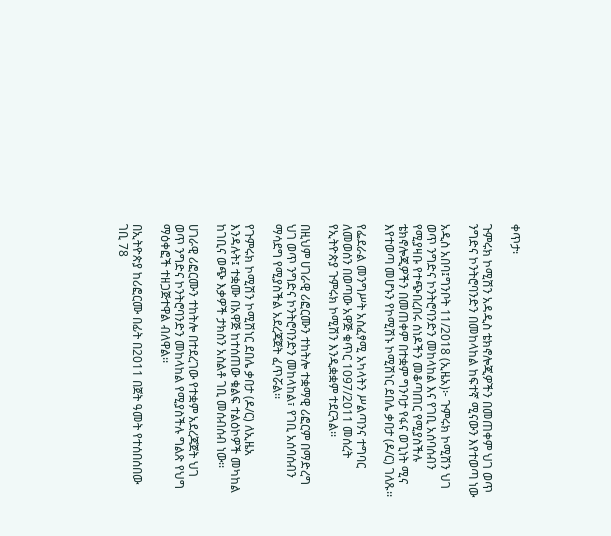ቀጥታ፡

ጉምሩክ ኮሚሽን አዳዲስ ቴክኖሎጂዎችን በመጠቀም ህገ ወጥ ንግድና ኮንትሮባንድን በመከላከል ከፍተኛ ሚናውን እየተወጣ ነው

አዲስ አበባ፤ግንቦት 11/2018 (ኢዜአ)፦ ጉምሩክ ኮሚሽን ህገ ወጥ ንግድና ኮንትሮባንድን መከላከል እና የገቢ አሰባሰብን የሚያዛቡ የተጭበረበሩ ሰነዶችን መቆጣጠር የሚያስችሉ ቴክኖሎጂዎችን በመጠቀም በተቋም ግንባታ የፋና ወጊነት ሚና እየተወጣ መሆኑን የኮሚሽኑ ኮሚሽነር ደበሌ ቃበታ (ዶ/ር) ገለጹ፡፡

የፌደራል መንግሥት አስፈፃሚ አካላትን ሥልጣንና ተግባር ለመወሰን በወጣው አዋጅ ቁጥር 1097/2011 መሰረት የኢትዮጵያ ጉምሩክ ኮሚሽን እንዲቋቋም ተደርጓል፡፡

በዚህም ሀገራዊ ሪፎርሙን ተከትሎ ተቋማዊ ሪፎርም በማድረግ ህገ ወጥ ንግድና ኮንትሮባንድን መከላከል፣ የገቢ አሰባሰብን ማሳደግ የሚያስችል አደረጃጀት ፈጥሯል፡፡

የጉምሩክ ኮሚሽን ኮሚሽነር ደበሌ ቃበታ (ዶ/ር) ለኢዜአ እንዳሉት፤ ተቋሙ በአዋጅ ከተሰጠው ቁልፍ ተልዕኮዎች መካከል ከገቢና ወጭ እቃዎች ታክስን አስልቶ ገቢ መሰብሰብ ነው፡፡

ሀገራዊ ሪፎርሙን ተከትሎ በተደረገው የተቋም አደረጃጀት ህገ ወጥ ንግድና ኮንትሮባንድን መከላከል የሚያስችሉ ግልጽ የህግ ማዕቀፎች ተዘጋጅተዋል ብለዋል፡፡

በኢትዮጵያ ከሪፎርሙ በፊት በ2011 በጀት ዓመት የተሰበሰበው ገቢ 78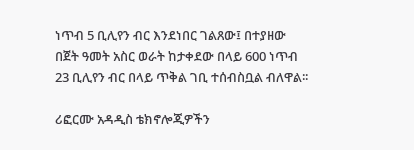ነጥብ 5 ቢሊየን ብር እንደነበር ገልጸው፤ በተያዘው በጀት ዓመት አስር ወራት ከታቀደው በላይ 600 ነጥብ 23 ቢሊየን ብር በላይ ጥቅል ገቢ ተሰብስቧል ብለዋል፡፡

ሪፎርሙ አዳዲስ ቴክኖሎጂዎችን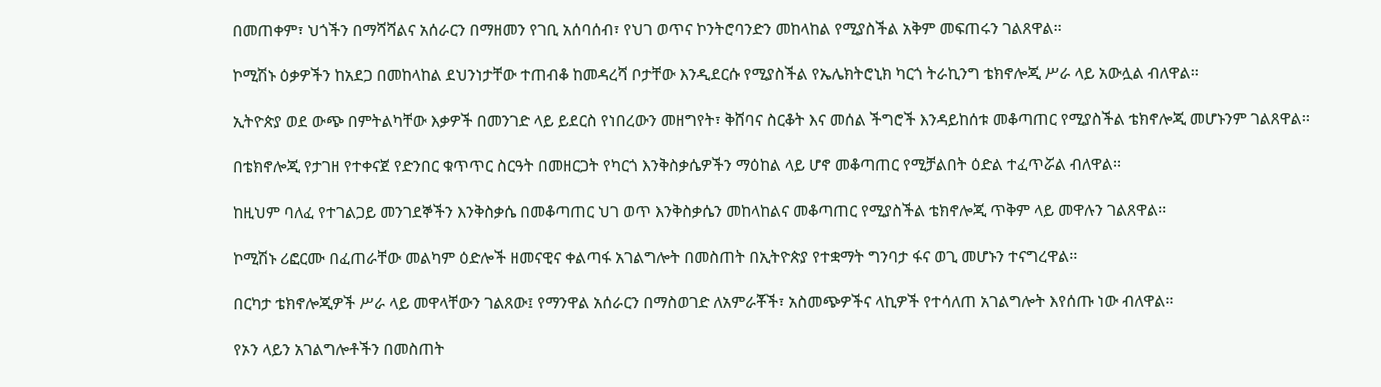በመጠቀም፣ ህጎችን በማሻሻልና አሰራርን በማዘመን የገቢ አሰባሰብ፣ የህገ ወጥና ኮንትሮባንድን መከላከል የሚያስችል አቅም መፍጠሩን ገልጸዋል፡፡

ኮሚሽኑ ዕቃዎችን ከአደጋ በመከላከል ደህንነታቸው ተጠብቆ ከመዳረሻ ቦታቸው እንዲደርሱ የሚያስችል የኤሌክትሮኒክ ካርጎ ትራኪንግ ቴክኖሎጂ ሥራ ላይ አውሏል ብለዋል፡፡

ኢትዮጵያ ወደ ውጭ በምትልካቸው እቃዎች በመንገድ ላይ ይደርስ የነበረውን መዘግየት፣ ቅሸባና ስርቆት እና መሰል ችግሮች እንዳይከሰቱ መቆጣጠር የሚያስችል ቴክኖሎጂ መሆኑንም ገልጸዋል፡፡

በቴክኖሎጂ የታገዘ የተቀናጀ የድንበር ቁጥጥር ስርዓት በመዘርጋት የካርጎ እንቅስቃሴዎችን ማዕከል ላይ ሆኖ መቆጣጠር የሚቻልበት ዕድል ተፈጥሯል ብለዋል፡፡

ከዚህም ባለፈ የተገልጋይ መንገደኞችን እንቅስቃሴ በመቆጣጠር ህገ ወጥ እንቅስቃሴን መከላከልና መቆጣጠር የሚያስችል ቴክኖሎጂ ጥቅም ላይ መዋሉን ገልጸዋል፡፡

ኮሚሽኑ ሪፎርሙ በፈጠራቸው መልካም ዕድሎች ዘመናዊና ቀልጣፋ አገልግሎት በመስጠት በኢትዮጵያ የተቋማት ግንባታ ፋና ወጊ መሆኑን ተናግረዋል፡፡

በርካታ ቴክኖሎጂዎች ሥራ ላይ መዋላቸውን ገልጸው፤ የማንዋል አሰራርን በማስወገድ ለአምራቾች፣ አስመጭዎችና ላኪዎች የተሳለጠ አገልግሎት እየሰጡ ነው ብለዋል፡፡

የኦን ላይን አገልግሎቶችን በመስጠት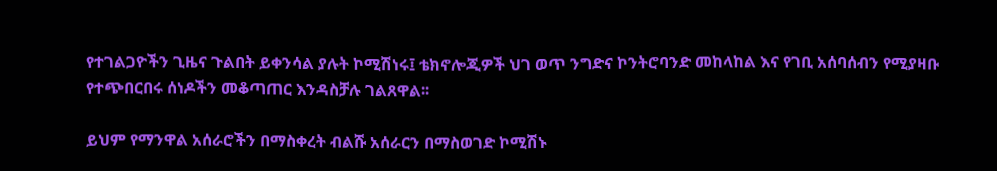የተገልጋዮችን ጊዜና ጉልበት ይቀንሳል ያሉት ኮሚሽነሩ፤ ቴክኖሎጂዎች ህገ ወጥ ንግድና ኮንትሮባንድ መከላከል እና የገቢ አሰባሰብን የሚያዛቡ የተጭበርበሩ ሰነዶችን መቆጣጠር እንዳስቻሉ ገልጸዋል፡፡

ይህም የማንዋል አሰራሮችን በማስቀረት ብልሹ አሰራርን በማስወገድ ኮሚሽኑ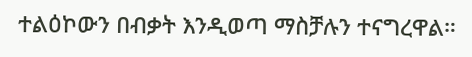ተልዕኮውን በብቃት እንዲወጣ ማስቻሉን ተናግረዋል።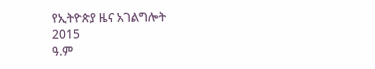የኢትዮጵያ ዜና አገልግሎት
2015
ዓ.ም